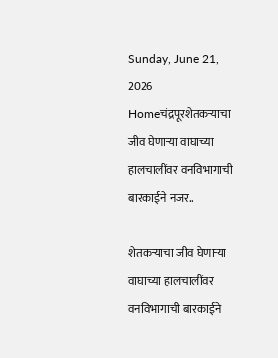Sunday, June 21, 2026
Homeचंद्रपूरशेतकऱ्याचा जीव घेणाऱ्या वाघाच्या हालचालींवर वनविभागाची बारकाईने नजर..

शेतकऱ्याचा जीव घेणाऱ्या वाघाच्या हालचालींवर वनविभागाची बारकाईने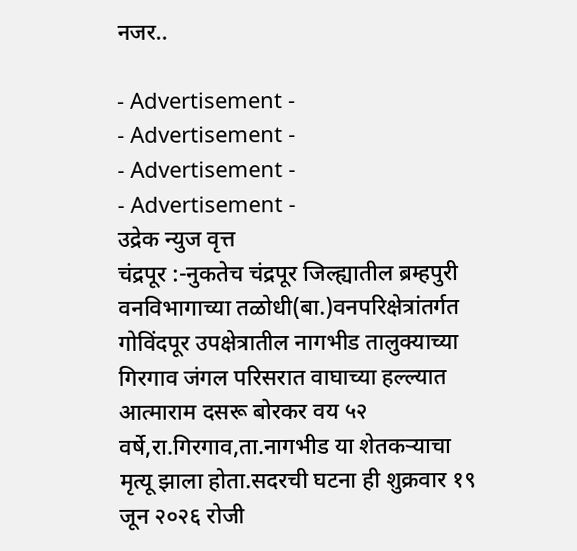नजर..

- Advertisement -
- Advertisement -
- Advertisement -
- Advertisement -
उद्रेक न्युज वृत्त
चंद्रपूर :-नुकतेच चंद्रपूर जिल्ह्यातील ब्रम्हपुरी वनविभागाच्या तळोधी(बा.)वनपरिक्षेत्रांतर्गत गोविंदपूर उपक्षेत्रातील नागभीड तालुक्याच्या गिरगाव जंगल परिसरात वाघाच्या हल्ल्यात आत्माराम दसरू बोरकर वय ५२ वर्षे,रा.गिरगाव,ता.नागभीड या शेतकऱ्याचा मृत्यू झाला होता.सदरची घटना ही शुक्रवार १९ जून २०२६ रोजी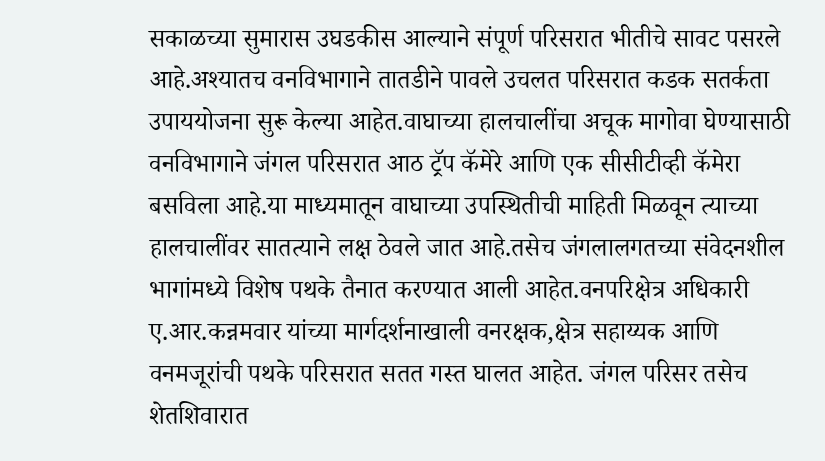सकाळच्या सुमारास उघडकीस आल्याने संपूर्ण परिसरात भीतीचे सावट पसरले आहे.अश्यातच वनविभागाने तातडीने पावले उचलत परिसरात कडक सतर्कता उपाययोजना सुरू केल्या आहेत.वाघाच्या हालचालींचा अचूक मागोवा घेण्यासाठी वनविभागाने जंगल परिसरात आठ ट्रॅप कॅमेरे आणि एक सीसीटीव्ही कॅमेरा बसविला आहे.या माध्यमातून वाघाच्या उपस्थितीची माहिती मिळवून त्याच्या हालचालींवर सातत्याने लक्ष ठेवले जात आहे.तसेच जंगलालगतच्या संवेदनशील भागांमध्ये विशेष पथके तैनात करण्यात आली आहेत.वनपरिक्षेत्र अधिकारी ए.आर.कन्नमवार यांच्या मार्गदर्शनाखाली वनरक्षक,क्षेत्र सहाय्यक आणि वनमजूरांची पथके परिसरात सतत गस्त घालत आहेत. जंगल परिसर तसेच शेतशिवारात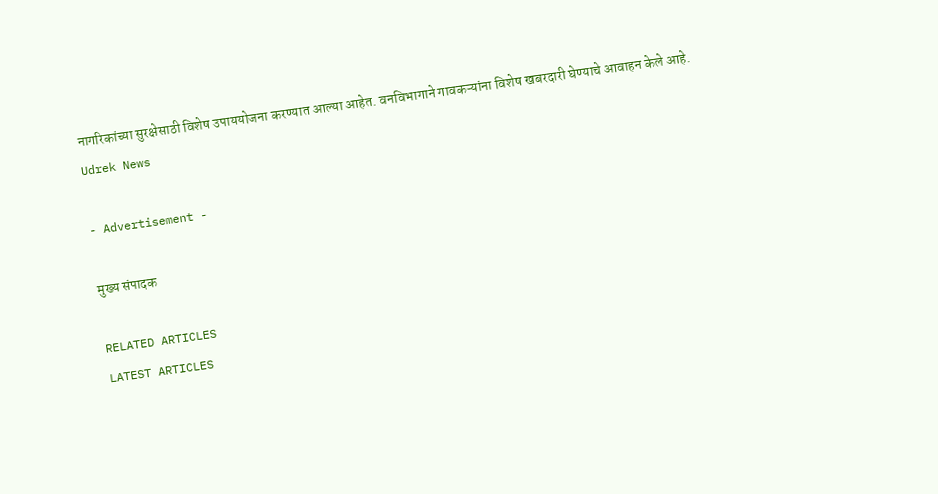नागरिकांच्या सुरक्षेसाठी विशेष उपाययोजना करण्यात आल्या आहेत. वनविभागाने गावकऱ्यांना विशेष खबरदारी घेण्याचे आवाहन केले आहे.
Udrek News

- Advertisement -

मुख्य संपादक

RELATED ARTICLES
LATEST ARTICLES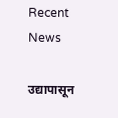Recent News

उद्यापासून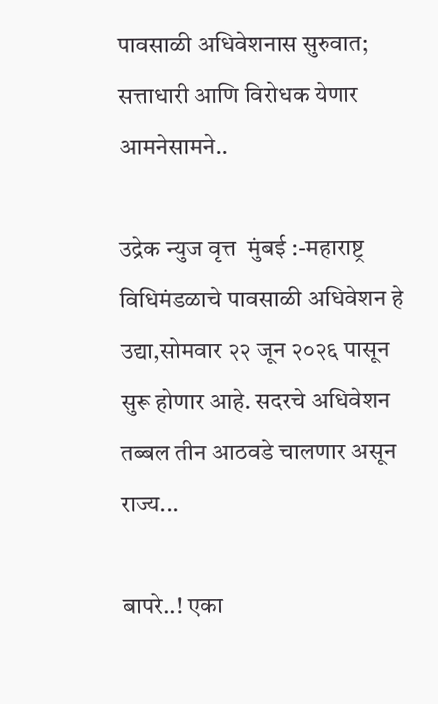पावसाळी अधिवेशनास सुरुवात; सत्ताधारी आणि विरोधक येणार आमनेसामने..

उद्रेक न्युज वृत्त  मुंबई :-महाराष्ट्र विधिमंडळाचे पावसाळी अधिवेशन हे उद्या,सोमवार २२ जून २०२६ पासून सुरू होणार आहे. सदरचे अधिवेशन तब्बल तीन आठवडे चालणार असून राज्य...

बापरे..! एका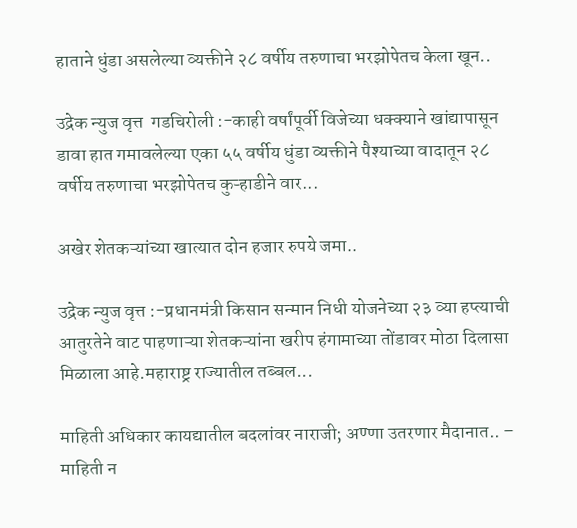हाताने धुंडा असलेल्या व्यक्तीने २८ वर्षीय तरुणाचा भरझोपेतच केला खून..

उद्रेक न्युज वृत्त  गडचिरोली :-काही वर्षांपूर्वी विजेच्या धक्क्याने खांद्यापासून डावा हात गमावलेल्या एका ५५ वर्षीय धुंडा व्यक्तीने पैश्याच्या वादातून २८ वर्षीय तरुणाचा भरझोपेतच कुऱ्हाडीने वार...

अखेर शेतकऱ्यांच्या खात्यात दोन हजार रुपये जमा..

उद्रेक न्युज वृत्त :-प्रधानमंत्री किसान सन्मान निधी योजनेच्या २३ व्या हप्त्याची आतुरतेने वाट पाहणाऱ्या शेतकऱ्यांना खरीप हंगामाच्या तोंडावर मोठा दिलासा मिळाला आहे.महाराष्ट्र राज्यातील तब्बल...

माहिती अधिकार कायद्यातील बदलांवर नाराजी; अण्णा उतरणार मैदानात.. – माहिती न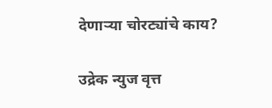देणाऱ्या चोरट्यांचे काय?

उद्रेक न्युज वृत्त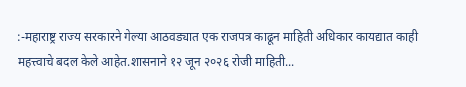:-महाराष्ट्र राज्य सरकारने गेल्या आठवड्यात एक राजपत्र काढून माहिती अधिकार कायद्यात काही महत्त्वाचे बदल केले आहेत.शासनाने १२ जून २०२६ रोजी माहिती...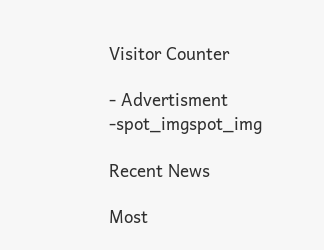Visitor Counter

- Advertisment -spot_imgspot_img

Recent News

Most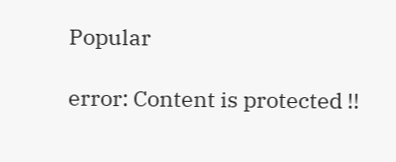Popular

error: Content is protected !!